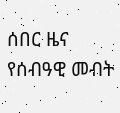ሰበር ዜና የሰብዓዊ መብት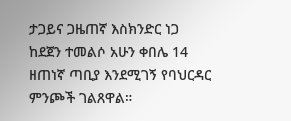ታጋይና ጋዜጠኛ እስክንድር ነጋ ከደጀን ተመልሶ አሁን ቀበሌ 14 ዘጠነኛ ጣቢያ እንደሚገኝ የባህርዳር ምንጮች ገልጸዋል።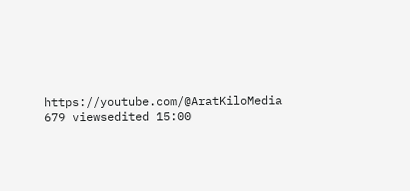https://youtube.com/@AratKiloMedia 679 viewsedited 15:00